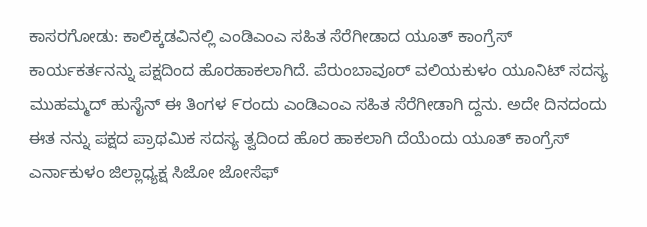ಕಾಸರಗೋಡು: ಕಾಲಿಕ್ಕಡವಿನಲ್ಲಿ ಎಂಡಿಎಂಎ ಸಹಿತ ಸೆರೆಗೀಡಾದ ಯೂತ್ ಕಾಂಗ್ರೆಸ್ ಕಾರ್ಯಕರ್ತನನ್ನು ಪಕ್ಷದಿಂದ ಹೊರಹಾಕಲಾಗಿದೆ. ಪೆರುಂಬಾವೂರ್ ವಲಿಯಕುಳಂ ಯೂನಿಟ್ ಸದಸ್ಯ ಮುಹಮ್ಮದ್ ಹುಸೈನ್ ಈ ತಿಂಗಳ ೯ರಂದು ಎಂಡಿಎಂಎ ಸಹಿತ ಸೆರೆಗೀಡಾಗಿ ದ್ದನು. ಅದೇ ದಿನದಂದು ಈತ ನನ್ನು ಪಕ್ಷದ ಪ್ರಾಥಮಿಕ ಸದಸ್ಯ ತ್ವದಿಂದ ಹೊರ ಹಾಕಲಾಗಿ ದೆಯೆಂದು ಯೂತ್ ಕಾಂಗ್ರೆಸ್ ಎರ್ನಾಕುಳಂ ಜಿಲ್ಲಾಧ್ಯಕ್ಷ ಸಿಜೋ ಜೋಸೆಫ್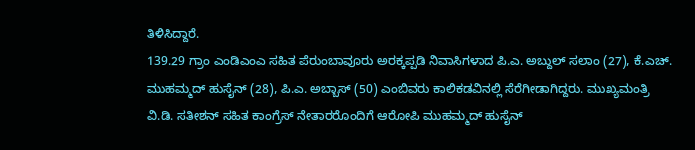ತಿಳಿಸಿದ್ದಾರೆ.
139.29 ಗ್ರಾಂ ಎಂಡಿಎಂಎ ಸಹಿತ ಪೆರುಂಬಾವೂರು ಅರಕ್ಕಪ್ಪಡಿ ನಿವಾಸಿಗಳಾದ ಪಿ.ಎ. ಅಬ್ದುಲ್ ಸಲಾಂ (27), ಕೆ.ಎಚ್. ಮುಹಮ್ಮದ್ ಹುಸೈನ್ (28), ಪಿ.ಎ. ಅಬ್ಬಾಸ್ (50) ಎಂಬಿವರು ಕಾಲಿಕಡವಿನಲ್ಲಿ ಸೆರೆಗೀಡಾಗಿದ್ದರು. ಮುಖ್ಯಮಂತ್ರಿ ವಿ.ಡಿ. ಸತೀಶನ್ ಸಹಿತ ಕಾಂಗ್ರೆಸ್ ನೇತಾರರೊಂದಿಗೆ ಆರೋಪಿ ಮುಹಮ್ಮದ್ ಹುಸೈನ್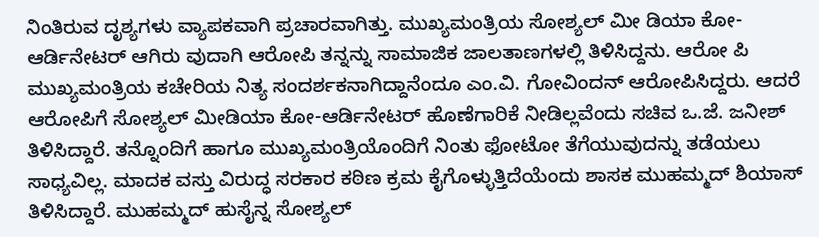ನಿಂತಿರುವ ದೃಶ್ಯಗಳು ವ್ಯಾಪಕವಾಗಿ ಪ್ರಚಾರವಾಗಿತ್ತು. ಮುಖ್ಯಮಂತ್ರಿಯ ಸೋಶ್ಯಲ್ ಮೀ ಡಿಯಾ ಕೋ-ಆರ್ಡಿನೇಟರ್ ಆಗಿರು ವುದಾಗಿ ಆರೋಪಿ ತನ್ನನ್ನು ಸಾಮಾಜಿಕ ಜಾಲತಾಣಗಳಲ್ಲಿ ತಿಳಿಸಿದ್ದನು. ಆರೋ ಪಿ ಮುಖ್ಯಮಂತ್ರಿಯ ಕಚೇರಿಯ ನಿತ್ಯ ಸಂದರ್ಶಕನಾಗಿದ್ದಾನೆಂದೂ ಎಂ.ವಿ. ಗೋವಿಂದನ್ ಆರೋಪಿಸಿದ್ದರು. ಆದರೆ ಆರೋಪಿಗೆ ಸೋಶ್ಯಲ್ ಮೀಡಿಯಾ ಕೋ-ಆರ್ಡಿನೇಟರ್ ಹೊಣೆಗಾರಿಕೆ ನೀಡಿಲ್ಲವೆಂದು ಸಚಿವ ಒ.ಜೆ. ಜನೀಶ್ ತಿಳಿಸಿದ್ದಾರೆ. ತನ್ನೊಂದಿಗೆ ಹಾಗೂ ಮುಖ್ಯಮಂತ್ರಿಯೊಂದಿಗೆ ನಿಂತು ಫೋಟೋ ತೆಗೆಯುವುದನ್ನು ತಡೆಯಲು ಸಾಧ್ಯವಿಲ್ಲ. ಮಾದಕ ವಸ್ತು ವಿರುದ್ಧ ಸರಕಾರ ಕಠಿಣ ಕ್ರಮ ಕೈಗೊಳ್ಳುತ್ತಿದೆಯೆಂದು ಶಾಸಕ ಮುಹಮ್ಮದ್ ಶಿಯಾಸ್ ತಿಳಿಸಿದ್ದಾರೆ. ಮುಹಮ್ಮದ್ ಹುಸೈನ್ನ ಸೋಶ್ಯಲ್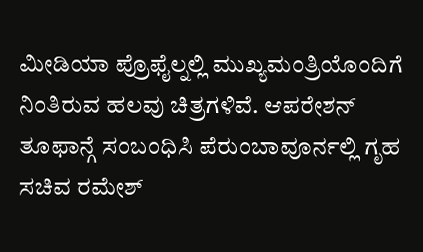ಮೀಡಿಯಾ ಪ್ರೊಫೈಲ್ನಲ್ಲಿ ಮುಖ್ಯಮಂತ್ರಿಯೊಂದಿಗೆ ನಿಂತಿರುವ ಹಲವು ಚಿತ್ರಗಳಿವೆ. ಆಪರೇಶನ್ ತೂಫಾನ್ಗೆ ಸಂಬಂಧಿಸಿ ಪೆರುಂಬಾವೂರ್ನಲ್ಲಿ ಗೃಹ ಸಚಿವ ರಮೇಶ್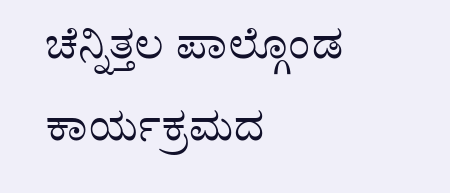ಚೆನ್ನಿತ್ತಲ ಪಾಲ್ಗೊಂಡ ಕಾರ್ಯಕ್ರಮದ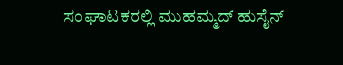ಸಂಘಾಟಕರಲ್ಲಿ ಮುಹಮ್ಮದ್ ಹುಸೈನ್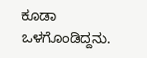ಕೂಡಾ ಒಳಗೊಂಡಿದ್ದನು.